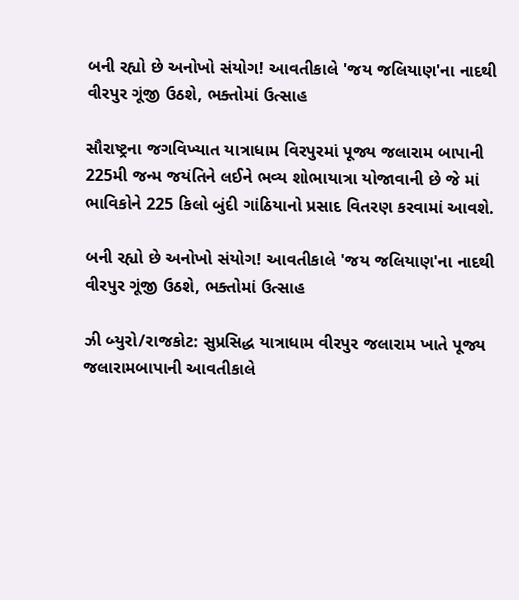બની રહ્યો છે અનોખો સંયોગ! આવતીકાલે 'જય જલિયાણ'ના નાદથી વીરપુર ગૂંજી ઉઠશે, ભક્તોમાં ઉત્સાહ

સૌરાષ્ટ્રના જગવિખ્યાત યાત્રાધામ વિરપુરમાં પૂજ્ય જલારામ બાપાની 225મી જન્મ જયંતિને લઈને ભવ્ય શોભાયાત્રા યોજાવાની છે જે માં ભાવિકોને 225 કિલો બુંદી ગાંઠિયાનો પ્રસાદ વિતરણ કરવામાં આવશે.

બની રહ્યો છે અનોખો સંયોગ! આવતીકાલે 'જય જલિયાણ'ના નાદથી વીરપુર ગૂંજી ઉઠશે, ભક્તોમાં ઉત્સાહ

ઝી બ્યુરો/રાજકોટ: સુપ્રસિદ્ધ યાત્રાધામ વીરપુર જલારામ ખાતે પૂજ્ય જલારામબાપાની આવતીકાલે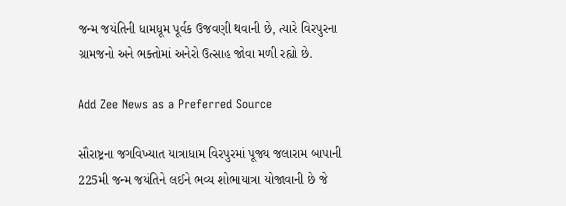જન્મ જયંતિની ધામધૂમ પૂર્વક ઉજવણી થવાની છે, ત્યારે વિરપુરના ગ્રામજનો અને ભક્તોમાં અનેરો ઉત્સાહ જોવા મળી રહ્યો છે.

Add Zee News as a Preferred Source

સૌરાષ્ટ્રના જગવિખ્યાત યાત્રાધામ વિરપુરમાં પૂજ્ય જલારામ બાપાની 225મી જન્મ જયંતિને લઈને ભવ્ય શોભાયાત્રા યોજાવાની છે જે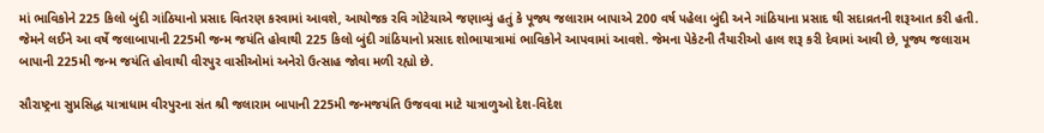માં ભાવિકોને 225 કિલો બુંદી ગાંઠિયાનો પ્રસાદ વિતરણ કરવામાં આવશે, આયોજક રવિ ગોટેચાએ જણાવ્યું હતું કે પૂજ્ય જલારામ બાપાએ 200 વર્ષ પહેલા બુંદી અને ગાંઠિયાના પ્રસાદ થી સદાવ્રતની શરૂઆત કરી હતી. જેમને લઈને આ વર્ષે જલાબાપાની 225મી જન્મ જયંતિ હોવાથી 225 કિલો બુંદી ગાંઠિયાનો પ્રસાદ શોભાયાત્રામાં ભાવિકોને આપવામાં આવશે. જેમના પેકેટની તૈયારીઓ હાલ શરૂ કરી દેવામાં આવી છે, પૂજ્ય જલારામ બાપાની 225મી જન્મ જયંતિ હોવાથી વીરપુર વાસીઓમાં અનેરો ઉત્સાહ જોવા મળી રહ્યો છે.

સૌરાષ્ટ્રના સુપ્રસિદ્ધ યાત્રાધામ વીરપુરના સંત શ્રી જલારામ બાપાની 225મી જન્મજયંતિ ઉજવવા માટે યાત્રાળુઓ દેશ-વિદેશ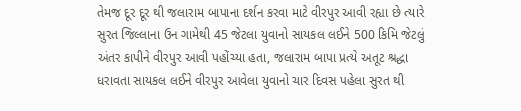તેમજ દૂર દૂર થી જલારામ બાપાના દર્શન કરવા માટે વીરપુર આવી રહ્યા છે ત્યારે સુરત જિલ્લાના ઉન ગામેથી 45 જેટલા યુવાનો સાયકલ લઈને 500 કિમિ જેટલું અંતર કાપીને વીરપુર આવી પહોંચ્યા હતા, જલારામ બાપા પ્રત્યે અતૂટ શ્રદ્ધા ધરાવતા સાયકલ લઈને વીરપુર આવેલા યુવાનો ચાર દિવસ પહેલા સુરત થી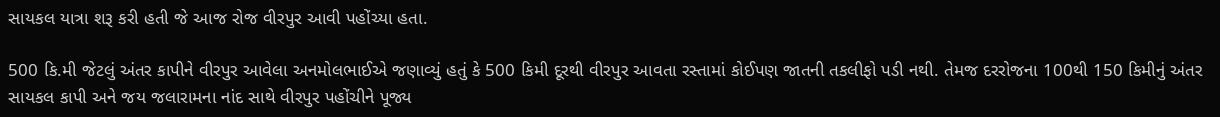સાયકલ યાત્રા શરૂ કરી હતી જે આજ રોજ વીરપુર આવી પહોંચ્યા હતા.

500 કિ.મી જેટલું અંતર કાપીને વીરપુર આવેલા અનમોલભાઈએ જણાવ્યું હતું કે 500 કિમી દૂરથી વીરપુર આવતા રસ્તામાં કોઈપણ જાતની તકલીફો પડી નથી. તેમજ દરરોજના 100થી 150 કિમીનું અંતર સાયકલ કાપી અને જય જલારામના નાંદ સાથે વીરપુર પહોંચીને પૂજ્ય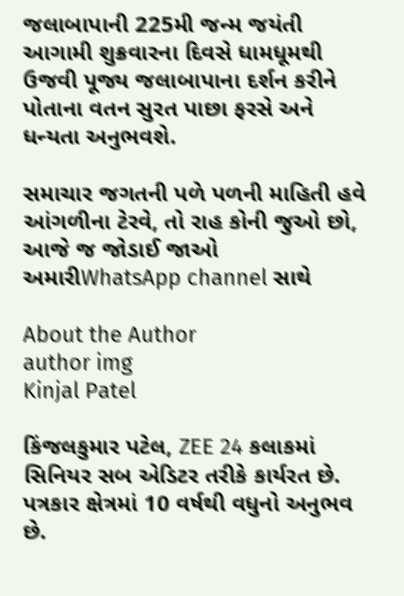જલાબાપાની 225મી જન્મ જયંતી આગામી શુક્રવારના દિવસે ધામધૂમથી ઉજવી પૂજ્ય જલાબાપાના દર્શન કરીને પોતાના વતન સુરત પાછા ફરસે અને ધન્યતા અનુભવશે.

સમાચાર જગતની પળે પળની માહિતી હવે આંગળીના ટેરવે, તો રાહ કોની જુઓ છો, આજે જ જોડાઈ જાઓ અમારીWhatsApp channel સાથે

About the Author
author img
Kinjal Patel

કિંજલકુમાર પટેલ, ZEE 24 કલાકમાં સિનિયર સબ એડિટર તરીકે કાર્યરત છે. પત્રકાર ક્ષેત્રમાં 10 વર્ષથી વધુનો અનુભવ છે.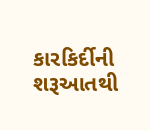કારકિર્દીની શરૂઆતથી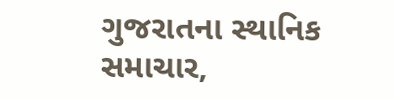ગુજરાતના સ્થાનિક સમાચાર,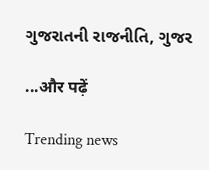ગુજરાતની રાજનીતિ, ગુજર

...और पढ़ें

Trending news